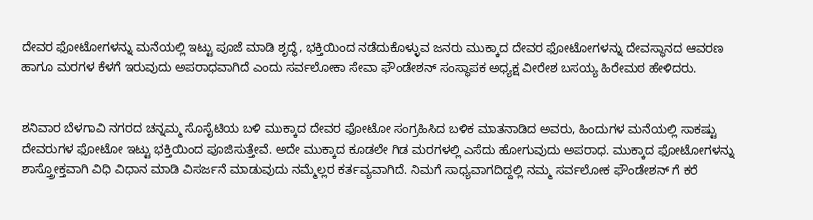ದೇವರ ಫೋಟೋಗಳನ್ನು ಮನೆಯಲ್ಲಿ ಇಟ್ಟು ಪೂಜೆ ಮಾಡಿ ಶೃದ್ಧೆ, ಭಕ್ತಿಯಿಂದ ನಡೆದುಕೊಳ್ಳುವ ಜನರು ಮುಕ್ಕಾದ ದೇವರ ಫೋಟೋಗಳನ್ನು ದೇವಸ್ಥಾನದ ಆವರಣ ಹಾಗೂ ಮರಗಳ ಕೆಳಗೆ ಇರುವುದು ಅಪರಾಧವಾಗಿದೆ ಎಂದು ಸರ್ವಲೋಕಾ ಸೇವಾ ಫೌಂಡೇಶನ್ ಸಂಸ್ಥಾಪಕ ಅಧ್ಯಕ್ಷ ವೀರೇಶ ಬಸಯ್ಯ ಹಿರೇಮಠ ಹೇಳಿದರು.


ಶನಿವಾರ ಬೆಳಗಾವಿ ನಗರದ ಚನ್ನಮ್ಮ ಸೊಸೈಟಿಯ ಬಳಿ ಮುಕ್ಕಾದ ದೇವರ ಫೋಟೋ ಸಂಗ್ರಹಿಸಿದ ಬಳಿಕ ಮಾತನಾಡಿದ ಅವರು, ಹಿಂದುಗಳ ಮನೆಯಲ್ಲಿ ಸಾಕಷ್ಟು ದೇವರುಗಳ ಫೋಟೋ ಇಟ್ಟು ಭಕ್ತಿಯಿಂದ ಪೂಜಿಸುತ್ತೇವೆ. ಅದೇ ಮುಕ್ಕಾದ ಕೂಡಲೇ ಗಿಡ ಮರಗಳಲ್ಲಿ ಎಸೆದು ಹೋಗುವುದು ಅಪರಾಧ. ಮುಕ್ಕಾದ ಫೋಟೋಗಳನ್ನು ಶಾಸ್ತ್ರೋಕ್ತವಾಗಿ ವಿಧಿ ವಿಧಾನ ಮಾಡಿ ವಿಸರ್ಜನೆ ಮಾಡುವುದು ನಮ್ಮೆಲ್ಲರ ಕರ್ತವ್ಯವಾಗಿದೆ. ನಿಮಗೆ ಸಾಧ್ಯವಾಗದಿದ್ದಲ್ಲಿ ನಮ್ಮ ಸರ್ವಲೋಕ ಫೌಂಡೇಶನ್ ಗೆ ಕರೆ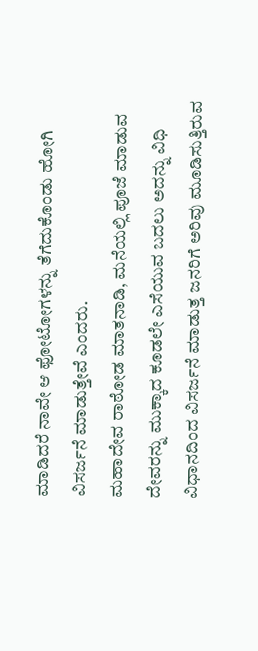ಮಾಡಿದರೆ ನಾವೇ ಆ ಫೋಟೋಗಳನ್ನು ತೆಗೆದುಕೊಂಡು ಹೋಗಿ ವಿಸರ್ಜನೆ ಮಾಡುತ್ತೇವೆ ಎಂದರು.
ಮಹಾದೇವ ರಾಠೋಡ ಮಾತನಾಡಿ, ಮನೆಯಲ್ಲಿ ಪೂಜೆ ಮಾಡುವ ದೇವರನ್ನು ಮುಕ್ಕಾದ ಕೂಡಲೇ ಎಸೆಯುವ ಬದಲು ಅದನ್ನು ವಿಧಿ ವಿಧಾನದಿಂದ ವಿಸರ್ಜನೆ ಮಾಡುತ್ತ ಜನರಿಗೆ ಅರಿವು ಮೂಡಿಸುತ್ತಿರುವ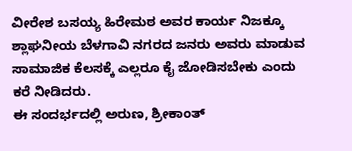ವೀರೇಶ ಬಸಯ್ಯ ಹಿರೇಮಠ ಅವರ ಕಾರ್ಯ ನಿಜಕ್ಕೂ ಶ್ಲಾಘನೀಯ ಬೆಳಗಾವಿ ನಗರದ ಜನರು ಅವರು ಮಾಡುವ ಸಾಮಾಜಿಕ ಕೆಲಸಕ್ಕೆ ಎಲ್ಲರೂ ಕೈ ಜೋಡಿಸಬೇಕು ಎಂದು ಕರೆ ನೀಡಿದರು.
ಈ ಸಂದರ್ಭದಲ್ಲಿ ಅರುಣ, ಶ್ರೀಕಾಂತ್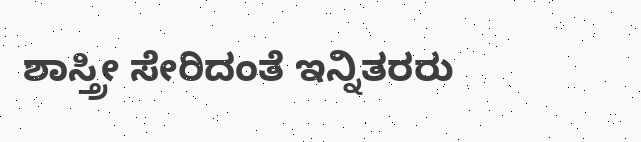ಶಾಸ್ತ್ರೀ ಸೇರಿದಂತೆ ಇನ್ನಿತರರು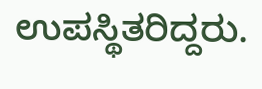ಉಪಸ್ಥಿತರಿದ್ದರು.